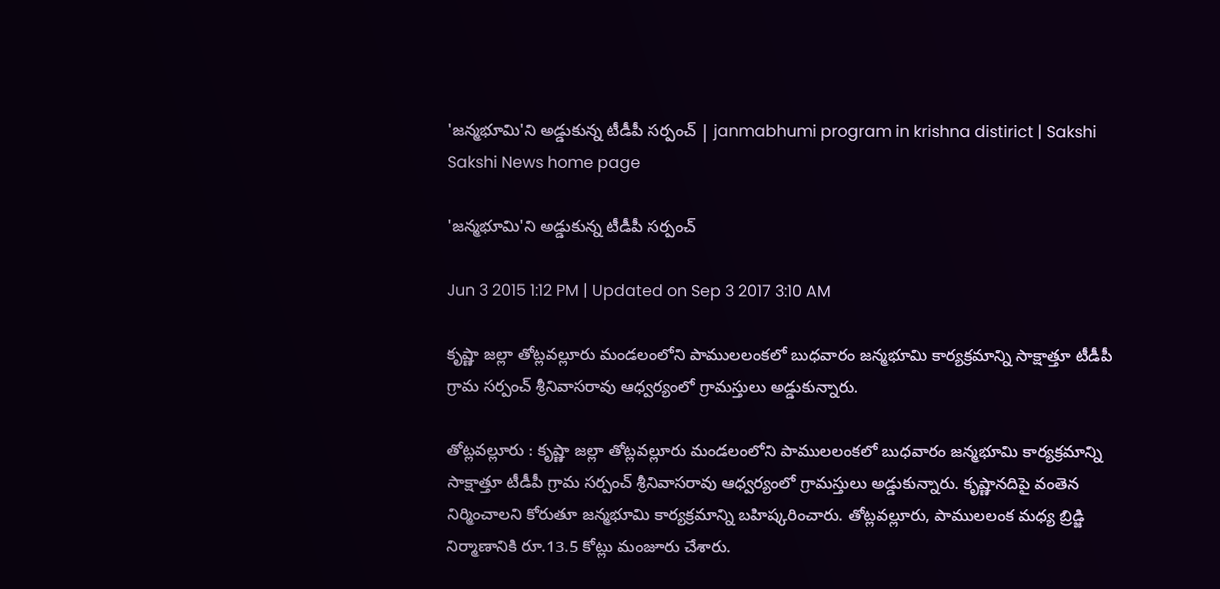'జన్మభూమి'ని అడ్డుకున్న టీడీపీ సర్పంచ్ | janmabhumi program in krishna distirict | Sakshi
Sakshi News home page

'జన్మభూమి'ని అడ్డుకున్న టీడీపీ సర్పంచ్

Jun 3 2015 1:12 PM | Updated on Sep 3 2017 3:10 AM

కృష్ణా జల్లా తోట్లవల్లూరు మండలంలోని పాములలంకలో బుధవారం జన్మభూమి కార్యక్రమాన్ని సాక్షాత్తూ టీడీపీ గ్రామ సర్పంచ్ శ్రీనివాసరావు ఆధ్వర్యంలో గ్రామస్తులు అడ్డుకున్నారు.

తోట్లవల్లూరు : కృష్ణా జల్లా తోట్లవల్లూరు మండలంలోని పాములలంకలో బుధవారం జన్మభూమి కార్యక్రమాన్ని సాక్షాత్తూ టీడీపీ గ్రామ సర్పంచ్ శ్రీనివాసరావు ఆధ్వర్యంలో గ్రామస్తులు అడ్డుకున్నారు. కృష్ణానదిపై వంతెన నిర్మించాలని కోరుతూ జన్మభూమి కార్యక్రమాన్ని బహిష్కరించారు. తోట్లవల్లూరు, పాములలంక మధ్య బ్రిడ్జి నిర్మాణానికి రూ.13.5 కోట్లు మంజూరు చేశారు.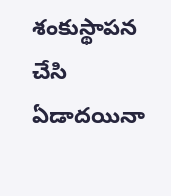శంకుస్థాపన చేసి ఏడాదయినా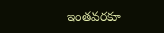ఇంతవరకూ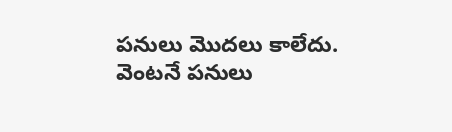పనులు మొదలు కాలేదు. వెంటనే పనులు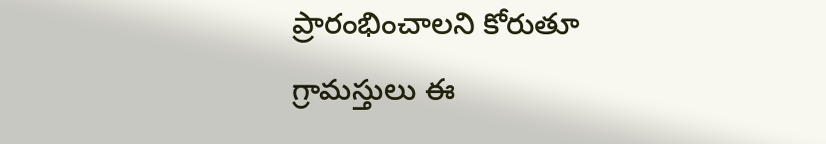ప్రారంభించాలని కోరుతూ గ్రామస్తులు ఈ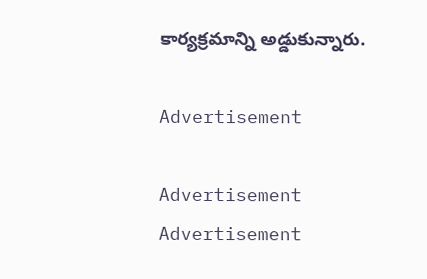కార్యక్రమాన్ని అడ్డుకున్నారు.

Advertisement

Advertisement
Advertisement